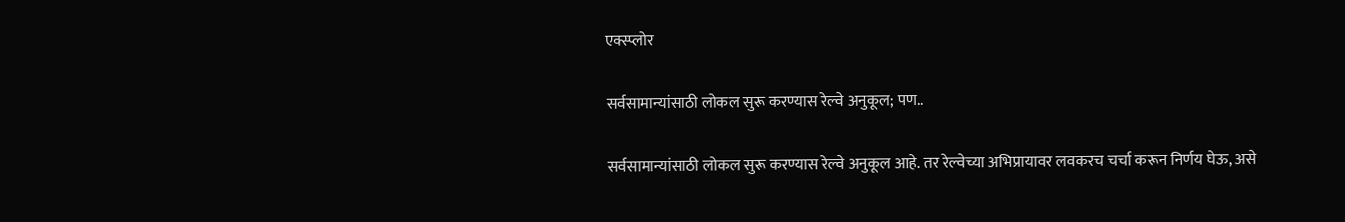एक्स्प्लोर

सर्वसामान्यांसाठी लोकल सुरू करण्यास रेल्वे अनुकूल; पण..

सर्वसामान्यांसाठी लोकल सुरू करण्यास रेल्वे अनुकूल आहे. तर रेल्वेच्या अभिप्रायावर लवकरच चर्चा करून निर्णय घेऊ, असे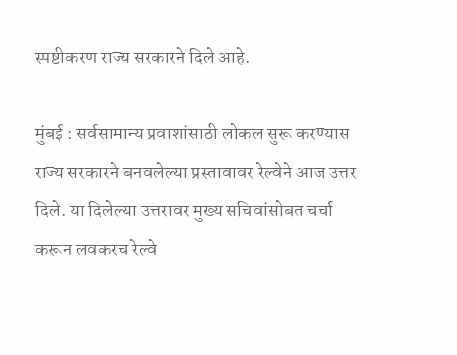स्पष्टीकरण राज्य सरकारने दिले आहे.

मुंबई : सर्वसामान्य प्रवाशांसाठी लोकल सुरू करण्यास राज्य सरकारने बनवलेल्या प्रस्तावावर रेल्वेने आज उत्तर दिले. या दिलेल्या उत्तरावर मुख्य सचिवांसोबत चर्चा करून लवकरच रेल्वे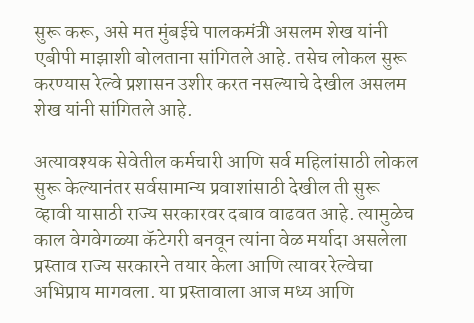सुरू करू, असे मत मुंबईचे पालकमंत्री असलम शेख यांनी एबीपी माझाशी बोलताना सांगितले आहे. तसेच लोकल सुरू करण्यास रेल्वे प्रशासन उशीर करत नसल्याचे देखील असलम शेख यांनी सांगितले आहे.

अत्यावश्यक सेवेतील कर्मचारी आणि सर्व महिलांसाठी लोकल सुरू केल्यानंतर सर्वसामान्य प्रवाशांसाठी देखील ती सुरू व्हावी यासाठी राज्य सरकारवर दबाव वाढवत आहे. त्यामुळेच काल वेगवेगळ्या कॅटेगरी बनवून त्यांना वेळ मर्यादा असलेला प्रस्ताव राज्य सरकारने तयार केला आणि त्यावर रेल्वेचा अभिप्राय मागवला. या प्रस्तावाला आज मध्य आणि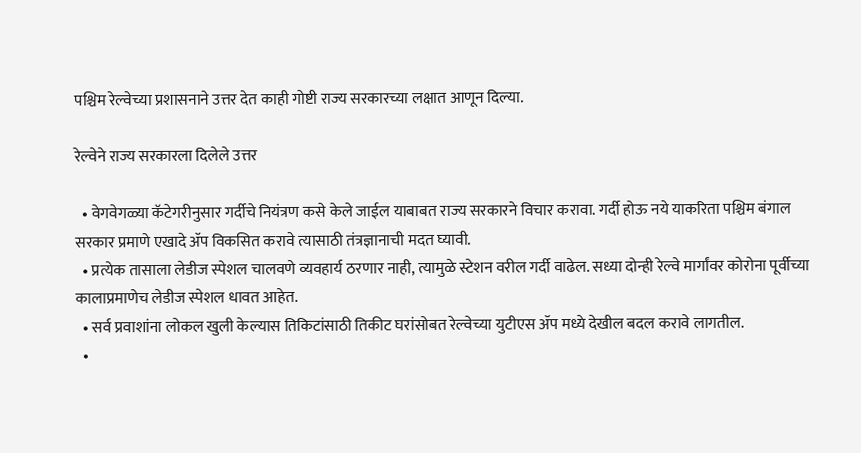पश्चिम रेल्वेच्या प्रशासनाने उत्तर देत काही गोष्टी राज्य सरकारच्या लक्षात आणून दिल्या.

रेल्वेने राज्य सरकारला दिलेले उत्तर

  • वेगवेगळ्या कॅटेगरीनुसार गर्दीचे नियंत्रण कसे केले जाईल याबाबत राज्य सरकारने विचार करावा. गर्दी होऊ नये याकरिता पश्चिम बंगाल सरकार प्रमाणे एखादे ॲप विकसित करावे त्यासाठी तंत्रज्ञानाची मदत घ्यावी.
  • प्रत्येक तासाला लेडीज स्पेशल चालवणे व्यवहार्य ठरणार नाही, त्यामुळे स्टेशन वरील गर्दी वाढेल. सध्या दोन्ही रेल्वे मार्गांवर कोरोना पूर्वीच्या कालाप्रमाणेच लेडीज स्पेशल धावत आहेत.
  • सर्व प्रवाशांना लोकल खुली केल्यास तिकिटांसाठी तिकीट घरांसोबत रेल्वेच्या युटीएस ॲप मध्ये देखील बदल करावे लागतील.
  •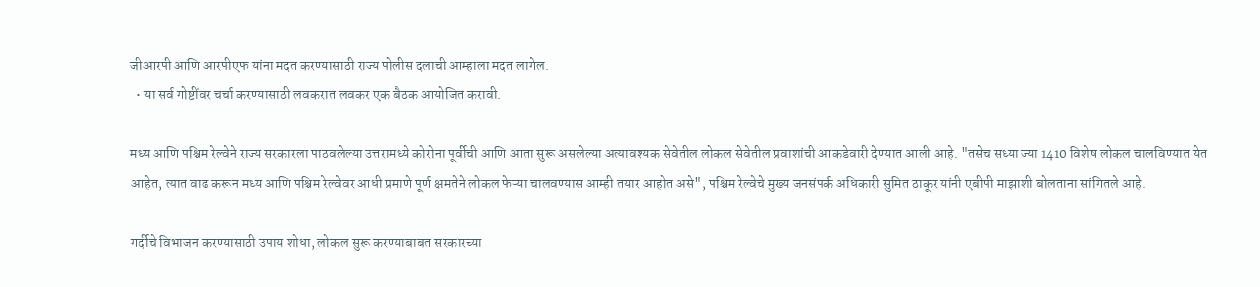जीआरपी आणि आरपीएफ यांना मदत करण्यासाठी राज्य पोलीस दलाची आम्हाला मदत लागेल.
  • या सर्व गोष्टींवर चर्चा करण्यासाठी लवकरात लवकर एक बैठक आयोजित करावी.

मध्य आणि पश्चिम रेल्वेने राज्य सरकारला पाठवलेल्या उत्तरामध्ये कोरोना पूर्वीची आणि आता सुरू असलेल्या अत्यावश्यक सेवेतील लोकल सेवेतील प्रवाशांची आकडेवारी देण्यात आली आहे. "तसेच सध्या ज्या 1410 विशेष लोकल चालविण्यात येत आहेत, त्यात वाढ करून मध्य आणि पश्चिम रेल्वेवर आधी प्रमाणे पूर्ण क्षमतेने लोकल फेऱ्या चालवण्यास आम्ही तयार आहोत असे", पश्चिम रेल्वेचे मुख्य जनसंपर्क अधिकारी सुमित ठाकूर यांनी एबीपी माझाशी बोलताना सांगितले आहे.

गर्दीचे विभाजन करण्यासाठी उपाय शोधा, लोकल सुरू करण्याबाबत सरकारच्या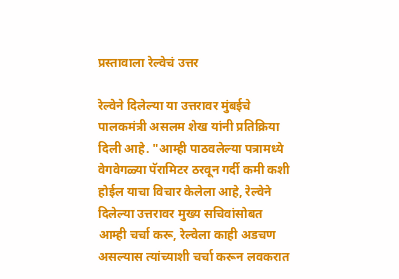प्रस्तावाला रेल्वेचं उत्तर

रेल्वेने दिलेल्या या उत्तरावर मुंबईचे पालकमंत्री असलम शेख यांनी प्रतिक्रिया दिली आहे. "आम्ही पाठवलेल्या पत्रामध्ये वेगवेगळ्या पॅरामिटर ठरवून गर्दी कमी कशी होईल याचा विचार केलेला आहे, रेल्वेने दिलेल्या उत्तरावर मुख्य सचिवांसोबत आम्ही चर्चा करू, रेल्वेला काही अडचण असल्यास त्यांच्याशी चर्चा करून लवकरात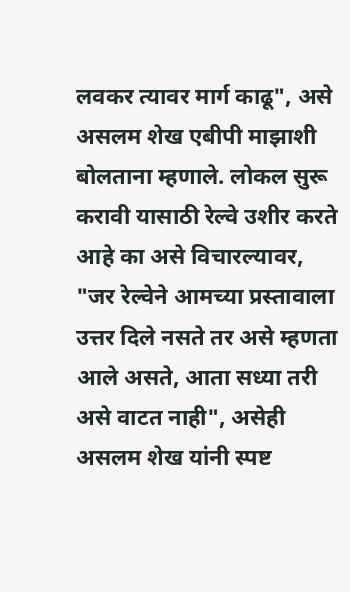लवकर त्यावर मार्ग काढू", असे असलम शेख एबीपी माझाशी बोलताना म्हणाले. लोकल सुरू करावी यासाठी रेल्वे उशीर करते आहे का असे विचारल्यावर, "जर रेल्वेने आमच्या प्रस्तावाला उत्तर दिले नसते तर असे म्हणता आले असते, आता सध्या तरी असे वाटत नाही", असेही असलम शेख यांनी स्पष्ट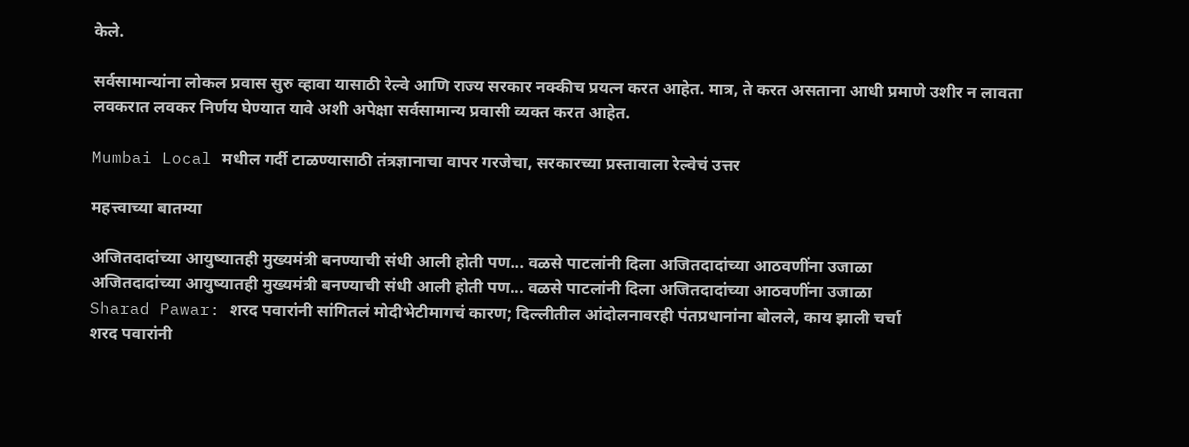केले.

सर्वसामान्यांना लोकल प्रवास सुरु व्हावा यासाठी रेल्वे आणि राज्य सरकार नक्कीच प्रयत्न करत आहेत. मात्र, ते करत असताना आधी प्रमाणे उशीर न लावता लवकरात लवकर निर्णय घेण्यात यावे अशी अपेक्षा सर्वसामान्य प्रवासी व्यक्त करत आहेत.

Mumbai Local मधील गर्दी टाळण्यासाठी तंत्रज्ञानाचा वापर गरजेचा, सरकारच्या प्रस्तावाला रेल्वेचं उत्तर

महत्त्वाच्या बातम्या

अजितदादांच्या आयुष्यातही मुख्यमंत्री बनण्याची संधी आली होती पण... वळसे पाटलांनी दिला अजितदादांच्या आठवणींना उजाळा
अजितदादांच्या आयुष्यातही मुख्यमंत्री बनण्याची संधी आली होती पण... वळसे पाटलांनी दिला अजितदादांच्या आठवणींना उजाळा
Sharad Pawar: शरद पवारांनी सांगितलं मोदीभेटीमागचं कारण; दिल्लीतील आंदोलनावरही पंतप्रधानांना बोलले, काय झाली चर्चा
शरद पवारांनी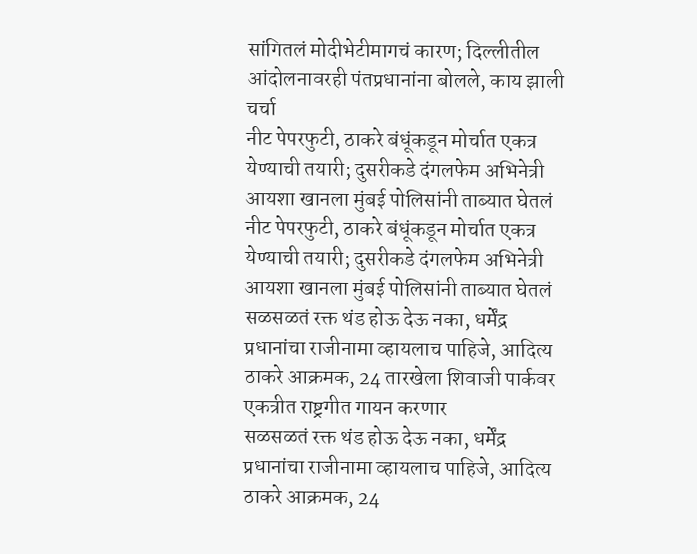सांगितलं मोदीभेटीमागचं कारण; दिल्लीतील आंदोलनावरही पंतप्रधानांना बोलले, काय झाली चर्चा
नीट पेपरफुटी, ठाकरे बंधूंकडून मोर्चात एकत्र येण्याची तयारी; दुसरीकडे दंगलफेम अभिनेत्री आयशा खानला मुंबई पोलिसांनी ताब्यात घेतलं
नीट पेपरफुटी, ठाकरे बंधूंकडून मोर्चात एकत्र येण्याची तयारी; दुसरीकडे दंगलफेम अभिनेत्री आयशा खानला मुंबई पोलिसांनी ताब्यात घेतलं
सळसळतं रक्त थंड होऊ देऊ नका, धर्मेंद्र प्रधानांचा राजीनामा व्हायलाच पाहिजे, आदित्य ठाकरे आक्रमक, 24 तारखेला शिवाजी पार्कवर एकत्रीत राष्ट्रगीत गायन करणार
सळसळतं रक्त थंड होऊ देऊ नका, धर्मेंद्र प्रधानांचा राजीनामा व्हायलाच पाहिजे, आदित्य ठाकरे आक्रमक, 24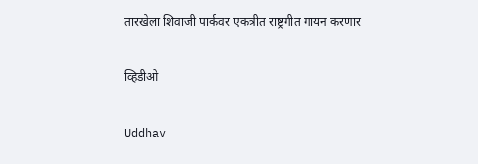तारखेला शिवाजी पार्कवर एकत्रीत राष्ट्रगीत गायन करणार

व्हिडीओ

Uddhav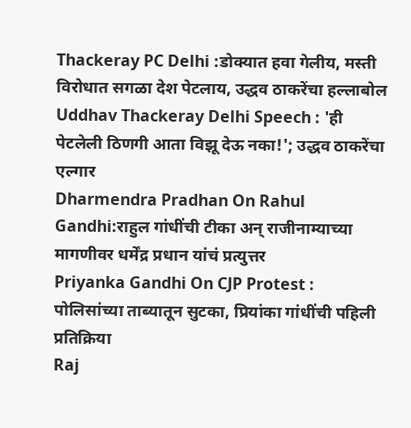Thackeray PC Delhi :डोक्यात हवा गेलीय, मस्ती विरोधात सगळा देश पेटलाय, उद्धव ठाकरेंचा हल्लाबोल
Uddhav Thackeray Delhi Speech : 'ही पेटलेली ठिणगी आता विझू देऊ नका!'; उद्धव ठाकरेंचा एल्गार
Dharmendra Pradhan On Rahul Gandhi:राहुल गांधींची टीका अन् राजीनाम्याच्या मागणीवर धर्मेंद्र प्रधान यांचं प्रत्युत्तर
Priyanka Gandhi On CJP Protest : पोलिसांच्या ताब्यातून सुटका, प्रियांका गांधींची पहिली प्रतिक्रिया
Raj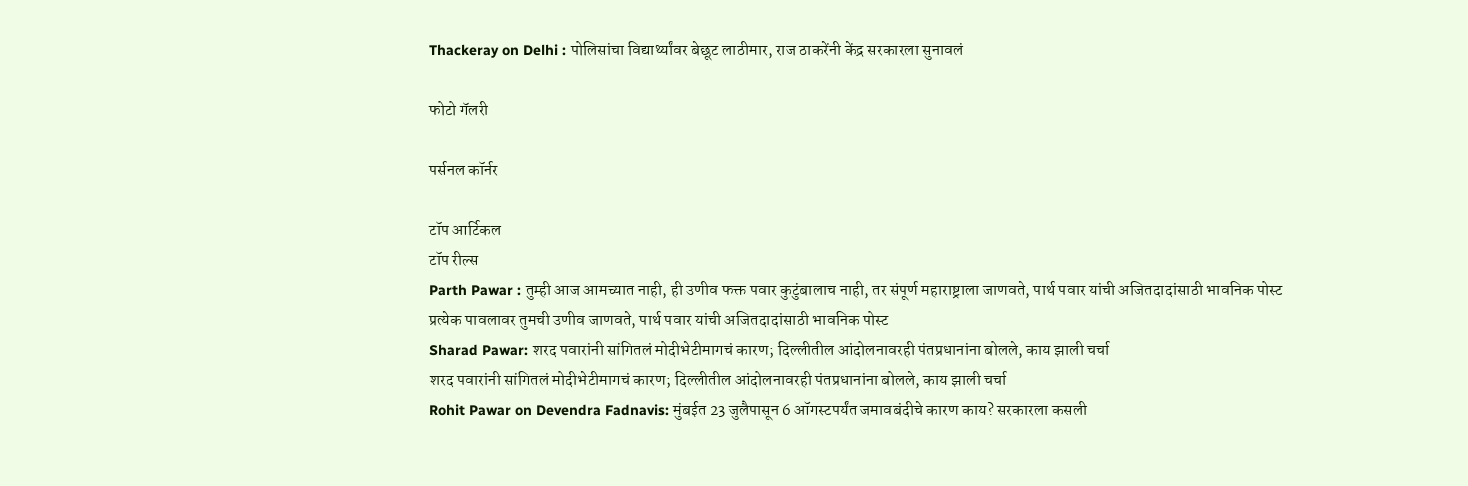Thackeray on Delhi : पोलिसांचा विद्यार्थ्यांवर बेछूट लाठीमार, राज ठाकरेंनी केंद्र सरकारला सुनावलं

फोटो गॅलरी

पर्सनल कॉर्नर

टॉप आर्टिकल
टॉप रील्स
Parth Pawar : तुम्ही आज आमच्यात नाही, ही उणीव फक्त पवार कुटुंबालाच नाही, तर संपूर्ण महाराष्ट्राला जाणवते, पार्थ पवार यांची अजितदादांसाठी भावनिक पोस्ट
प्रत्येक पावलावर तुमची उणीव जाणवते, पार्थ पवार यांची अजितदादांसाठी भावनिक पोस्ट
Sharad Pawar: शरद पवारांनी सांगितलं मोदीभेटीमागचं कारण; दिल्लीतील आंदोलनावरही पंतप्रधानांना बोलले, काय झाली चर्चा
शरद पवारांनी सांगितलं मोदीभेटीमागचं कारण; दिल्लीतील आंदोलनावरही पंतप्रधानांना बोलले, काय झाली चर्चा
Rohit Pawar on Devendra Fadnavis: मुंबईत 23 जुलैपासून 6 ऑगस्टपर्यंत जमावबंदीचे कारण काय? सरकारला कसली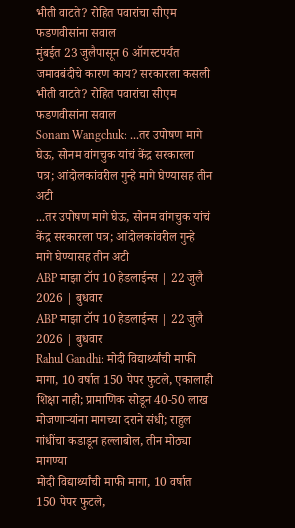भीती वाटते? रोहित पवारांचा सीएम फडणवीसांना सवाल
मुंबईत 23 जुलैपासून 6 ऑगस्टपर्यंत जमावबंदीचे कारण काय? सरकारला कसली भीती वाटते? रोहित पवारांचा सीएम फडणवीसांना सवाल
Sonam Wangchuk: ...तर उपोषण मागे घेऊ, सोनम वांगचुक यांचं केंद्र सरकारला पत्र; आंदोलकांवरील गुन्हे मागे घेण्यासह तीन अटी
...तर उपोषण मागे घेऊ, सोनम वांगचुक यांचं केंद्र सरकारला पत्र; आंदोलकांवरील गुन्हे मागे घेण्यासह तीन अटी
ABP माझा टॉप 10 हेडलाईन्स | 22 जुलै 2026 | बुधवार
ABP माझा टॉप 10 हेडलाईन्स | 22 जुलै 2026 | बुधवार
Rahul Gandhi: मोदी विद्यार्थ्यांची माफी मागा, 10 वर्षात 150 पेपर फुटले, एकालाही शिक्षा नाही; प्रामाणिक सोडून 40-50 लाख मोजणाऱ्यांना मागच्या दराने संधी; राहुल गांधींचा कडाडून हल्लाबोल, तीन मोठ्या मागण्या
मोदी विद्यार्थ्यांची माफी मागा, 10 वर्षात 150 पेपर फुटले,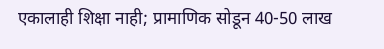एकालाही शिक्षा नाही; प्रामाणिक सोडून 40-50 लाख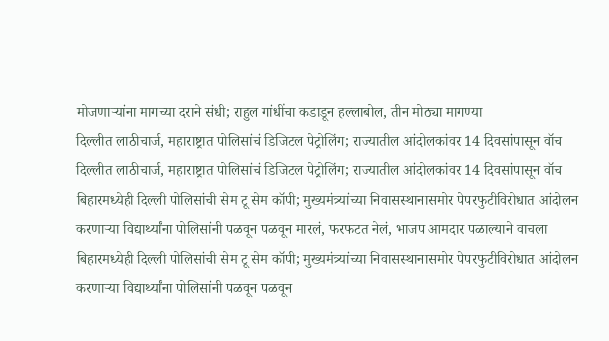मोजणाऱ्यांना मागच्या दराने संधी; राहुल गांधींचा कडाडून हल्लाबोल, तीन मोठ्या मागण्या
दिल्लीत लाठीचार्ज, महाराष्ट्रात पोलिसांचं डिजिटल पेट्रोलिंग; राज्यातील आंदोलकांवर 14 दिवसांपासून वॉच
दिल्लीत लाठीचार्ज, महाराष्ट्रात पोलिसांचं डिजिटल पेट्रोलिंग; राज्यातील आंदोलकांवर 14 दिवसांपासून वॉच
बिहारमध्येही दिल्ली पोलिसांची सेम टू सेम कॉपी; मुख्यमंत्र्यांच्या निवासस्थानासमोर पेपरफुटीविरोधात आंदोलन करणाऱ्या विद्यार्थ्यांना पोलिसांनी पळवून पळवून मारलं, फरफटत नेलं, भाजप आमदार पळाल्याने वाचला
बिहारमध्येही दिल्ली पोलिसांची सेम टू सेम कॉपी; मुख्यमंत्र्यांच्या निवासस्थानासमोर पेपरफुटीविरोधात आंदोलन करणाऱ्या विद्यार्थ्यांना पोलिसांनी पळवून पळवून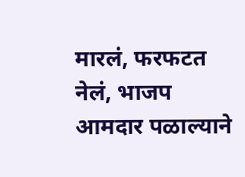मारलं, फरफटत नेलं, भाजप आमदार पळाल्याने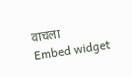वाचला
Embed widget